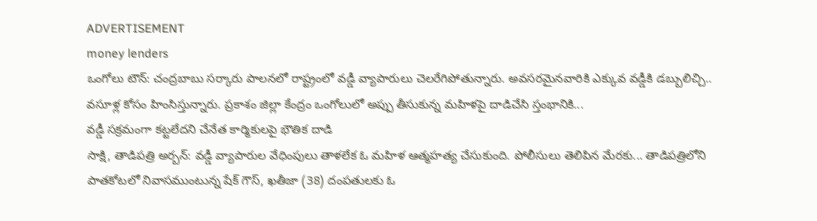ADVERTISEMENT
money lenders
ఒంగోలు టౌన్: చంద్రబాబు సర్కారు పాలనలో రాష్ట్రంలో వడ్డీ వ్యాపారులు చెలరేగిపోతున్నారు. అవసరమైనవారికి ఎక్కువ వడ్డీకి డబ్బులిచ్చి.. వసూళ్ల కోసం హింసిస్తున్నారు. ప్రకాశం జిల్లా కేంద్రం ఒంగోలులో అప్పు తీసుకున్న మహిళపై దాడిచేసి స్తంభానికి...
వడ్డీ సక్రమంగా కట్టలేదని చేనేత కార్మికులపై భౌతిక దాడి
సాక్షి, తాడిపత్రి అర్బన్: వడ్డీ వ్యాపారుల వేధింపులు తాళలేక ఓ మహిళ ఆత్మహత్య చేసుకుంది. పోలీసులు తెలిపిన మేరకు... తాడిపత్రిలోని పాతకోటలో నివాసముంటున్న షేక్ గౌస్, ఖతీజా (38) దంపతులకు ఓ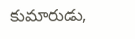కుమారుడు,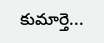కుమార్తె...